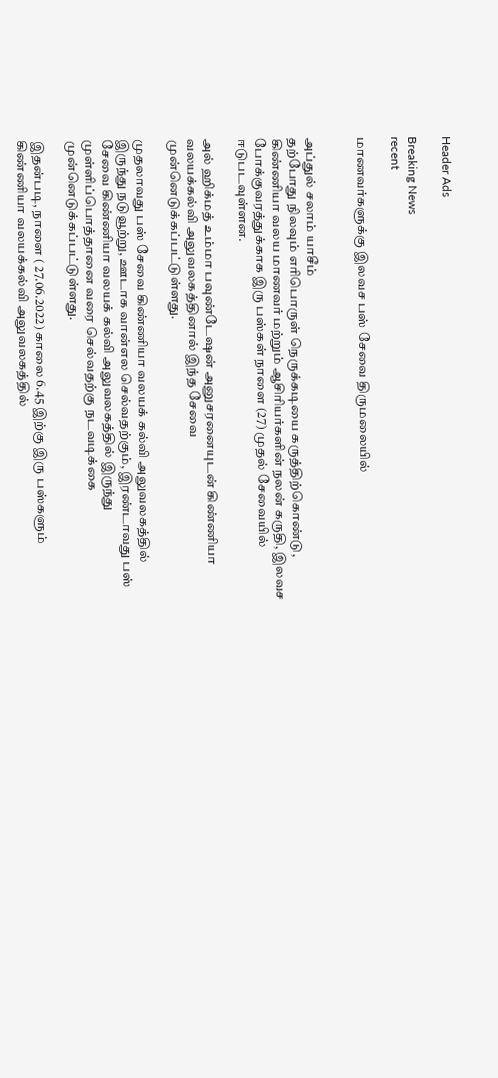Header Ads

Breaking News
recent

மாணவர்களுக்கு இலவச பஸ் சேவை திருமலையில்


அப்துல் சலாம் யாசீம்
தற்போது நிலவும் எரிபொருள் நெருக்கடியை கருத்திற்கொண்டு, கிண்ணியா வலய மாணவர் மற்றும் ஆசிரியர்களின் நலன் கருதி, இலவச போக்குவரத்துக்காக இரு பஸ்கள் நாளை (27) முதல் சேவையில் ஈடுபடவுள்ளன.

அல் ஹிக்மத் உம்மா பவுண்டேஷன் அனுசரனையுடன் கிண்ணியா வலயக்கல்வி அலுவலகத்தினால் இந்த சேவை முன்னெடுக்கப்பட்டுள்ளது.

முதலாவது பஸ் சேவை கிண்ணியா வலயக் கல்வி அலுவலகத்தில் இருந்து நடுவூற்று, ஊடாக வான்எல செல்வதற்கும், இரண்டாவது பஸ் சேவை கிண்ணியா வலயக் கல்வி அலுவலகத்தில் இருந்து முள்ளிப்பொத்தானை வரை செல்வதற்கு நடவடிக்கை முன்னெடுக்கப்பட்டுள்ளது.

இதன்படி, நாளை ( 27.06.2022) காலை 6.45 இற்கு இரு பஸ்களும் கிண்ணியா வலயக்கல்வி அலுவலகத்தில்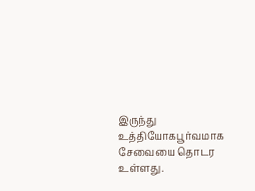இருந்து உத்தியோகபூர்வமாக சேவையை தொடர உள்ளது.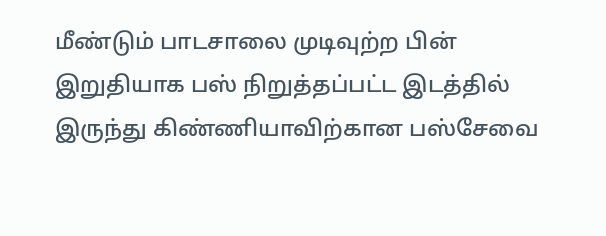மீண்டும் பாடசாலை முடிவுற்ற பின் இறுதியாக பஸ் நிறுத்தப்பட்ட இடத்தில் இருந்து கிண்ணியாவிற்கான பஸ்சேவை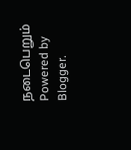நடைபெறும்
Powered by Blogger.